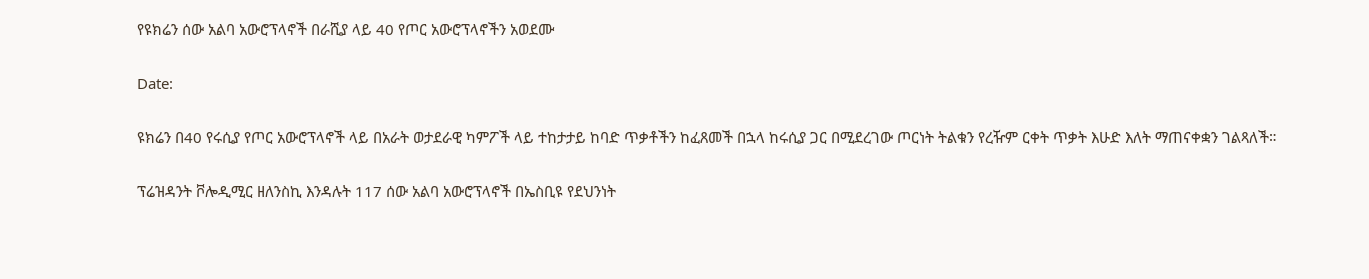የዩክሬን ሰው አልባ አውሮፕላኖች በራሺያ ላይ 40 የጦር አውሮፕላኖችን አወደሙ

Date:

ዩክሬን በ40 የሩሲያ የጦር አውሮፕላኖች ላይ በአራት ወታደራዊ ካምፖች ላይ ተከታታይ ከባድ ጥቃቶችን ከፈጸመች በኋላ ከሩሲያ ጋር በሚደረገው ጦርነት ትልቁን የረዥም ርቀት ጥቃት እሁድ እለት ማጠናቀቋን ገልጻለች።

ፕሬዝዳንት ቮሎዲሚር ዘለንስኪ እንዳሉት 117 ሰው አልባ አውሮፕላኖች በኤስቢዩ የደህንነት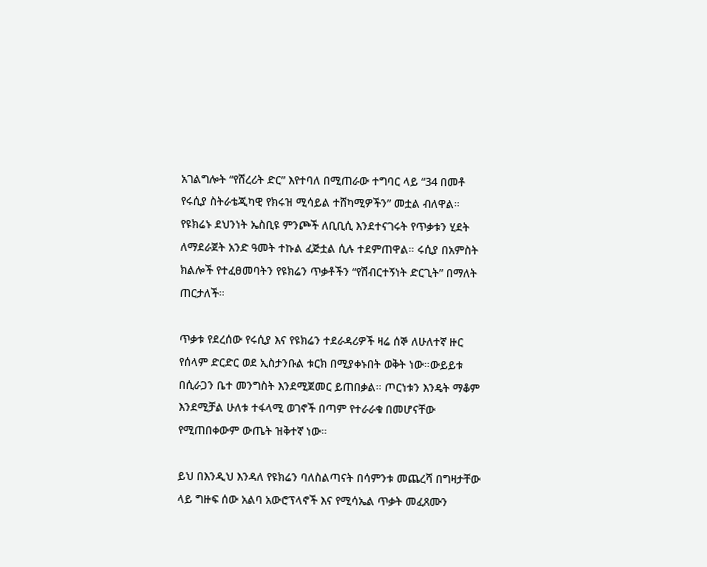አገልግሎት “የሸረሪት ድር” እየተባለ በሚጠራው ተግባር ላይ “34 በመቶ የሩሲያ ስትራቴጂካዊ የክሩዝ ሚሳይል ተሸካሚዎችን” መቷል ብለዋል። የዩክሬኑ ደህንነት ኤስቢዩ ምንጮች ለቢቢሲ እንደተናገሩት የጥቃቱን ሂደት ለማደራጀት አንድ ዓመት ተኩል ፈጅቷል ሲሉ ተደምጠዋል። ሩሲያ በአምስት ክልሎች የተፈፀመባትን የዩክሬን ጥቃቶችን “የሽብርተኝነት ድርጊት” በማለት ጠርታለች።

ጥቃቱ የደረሰው የሩሲያ እና የዩክሬን ተደራዳሪዎች ዛሬ ሰኞ ለሁለተኛ ዙር የሰላም ድርድር ወደ ኢስታንቡል ቱርክ በሚያቀኑበት ወቅት ነው።ውይይቱ በሲራጋን ቤተ መንግስት እንደሚጀመር ይጠበቃል። ጦርነቱን እንዴት ማቆም እንደሚቻል ሁለቱ ተፋላሚ ወገኖች በጣም የተራራቁ በመሆናቸው የሚጠበቀውም ውጤት ዝቅተኛ ነው።

ይህ በእንዲህ እንዳለ የዩክሬን ባለስልጣናት በሳምንቱ መጨረሻ በግዛታቸው ላይ ግዙፍ ሰው አልባ አውሮፕላኖች እና የሚሳኤል ጥቃት መፈጸሙን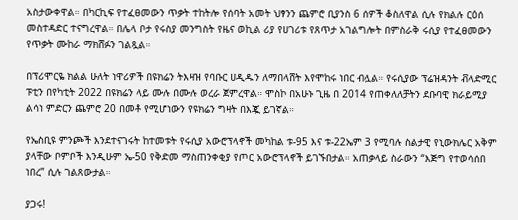አስታውቀዋል። በካርኪፍ የተፈፀመውን ጥቃት ተከትሎ የሰባት አመት ህፃንን ጨምሮ ቢያንስ 6 ሰዎች ቆስለዋል ሲሉ የክልሉ ርዕሰ መስተዳድር ተናግረዋል። በሌላ ቦታ የሩስያ መንግስት የዜና ወኪል ሪያ የሀገሪቱ የጸጥታ አገልግሎት በምስራቅ ሩሲያ የተፈፀመውን የጥቃት ሙከራ ማክሸፉን ገልጿል።

በፕሪሞርዬ ክልል ሁለት ነዋሪዎች በዩክሬን ትእዛዝ የባቡር ሀዲዱን ለማበላሸት እየሞከሩ ነበር ብሏል። የሩሲያው ፕሬዝዳንት ቭላድሚር ፑቲን በየካቲት 2022 በዩክሬን ላይ ሙሉ በሙሉ ወረራ ጀምረዋል። ሞስኮ በአሁኑ ጊዜ በ 2014 የጠቀለለቻትን ደቡባዊ ክራይሚያ ልሳነ ምድርን ጨምሮ 20 በመቶ የሚሆነውን የዩክሬን ግዛት በእጇ ይገኛል።

የኤስቢዩ ምንጮች እንደተናገሩት ከተመቱት የሩሲያ አውሮፕላኖች መካከል ቱ-95 እና ቱ-22ኤም 3 የሚባሉ ስልታዊ የኒውክሌር አቅም ያላቸው ቦምቦች እንዲሁም ኤ-50 የቅድመ ማስጠንቀቂያ የጦር አውሮፕላኖች ይገኙበታል። አጠቃላይ ስራውን “እጅግ የተወሳሰበ ነበረ” ሲሉ ገልጸውታል።

ያጋሩ!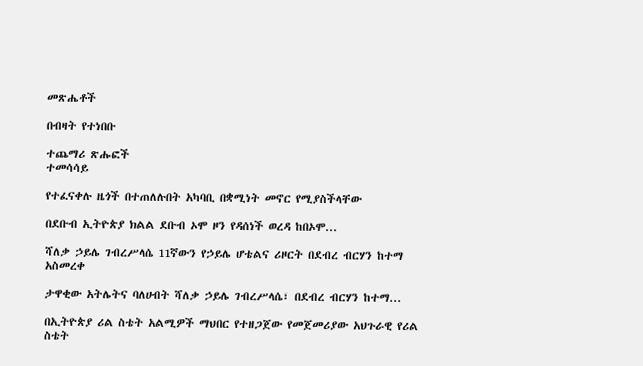መጽሔቶች

በብዛት የተነበቡ

ተጨማሪ ጽሑፎች
ተመሳሳይ

የተፈናቀሉ ዜጎች በተጠለሉበት አካባቢ በቋሚነት መኖር የሚያስችላቸው

በደቡብ ኢትዮጵያ ክልል ደቡብ ኦሞ ዞን የዳሰነች ወረዳ ከበኦሞ...

ሻለቃ ኃይሌ ገብረሥላሴ 11ኛውን የኃይሌ ሆቴልና ሪዞርት በደብረ ብርሃን ከተማ አስመረቀ

ታዋቂው አትሌትና ባለሀብት ሻለቃ ኃይሌ ገብረሥላሴ፣ በደብረ ብርሃን ከተማ...

በኢትዮጵያ ሪል ስቴት አልሚዎች ማህበር የተዘጋጀው የመጀመሪያው አህጉራዊ የሪል ስቴት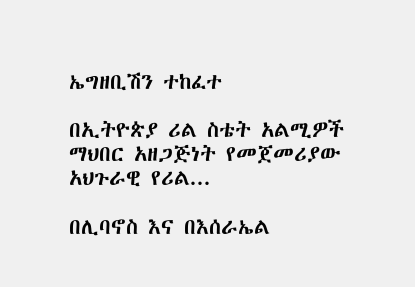ኤግዘቢሽን ተከፈተ

በኢትዮጵያ ሪል ስቴት አልሚዎች ማህበር አዘጋጅነት የመጀመሪያው አህጉራዊ የሪል...

በሊባኖስ እና በእሰራኤል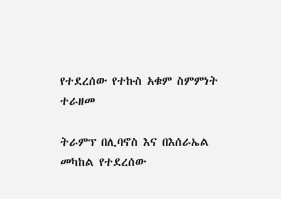የተደረሰው የተኩስ አቁም ስምምነት ተራዘመ

ትራምፕ በሊባኖስ እና በእሰራኤል መካከል የተደረሰው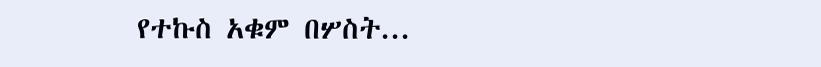የተኩስ አቁም በሦስት...